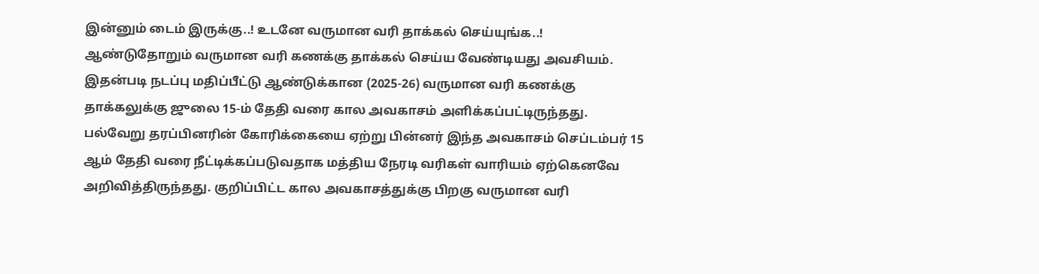இன்னும் டைம் இருக்கு..! உடனே வருமான வரி தாக்கல் செய்யுங்க..!
ஆண்டுதோறும் வருமான வரி கணக்கு தாக்கல் செய்ய வேண்டியது அவசியம். இதன்படி நடப்பு மதிப்பீட்டு ஆண்டுக்கான (2025-26) வருமான வரி கணக்கு தாக்கலுக்கு ஜுலை 15-ம் தேதி வரை கால அவகாசம் அளிக்கப்பட்டிருந்தது.
பல்வேறு தரப்பினரின் கோரிக்கையை ஏற்று பின்னர் இந்த அவகாசம் செப்டம்பர் 15 ஆம் தேதி வரை நீட்டிக்கப்படுவதாக மத்திய நேரடி வரிகள் வாரியம் ஏற்கெனவே அறிவித்திருந்தது. குறிப்பிட்ட கால அவகாசத்துக்கு பிறகு வருமான வரி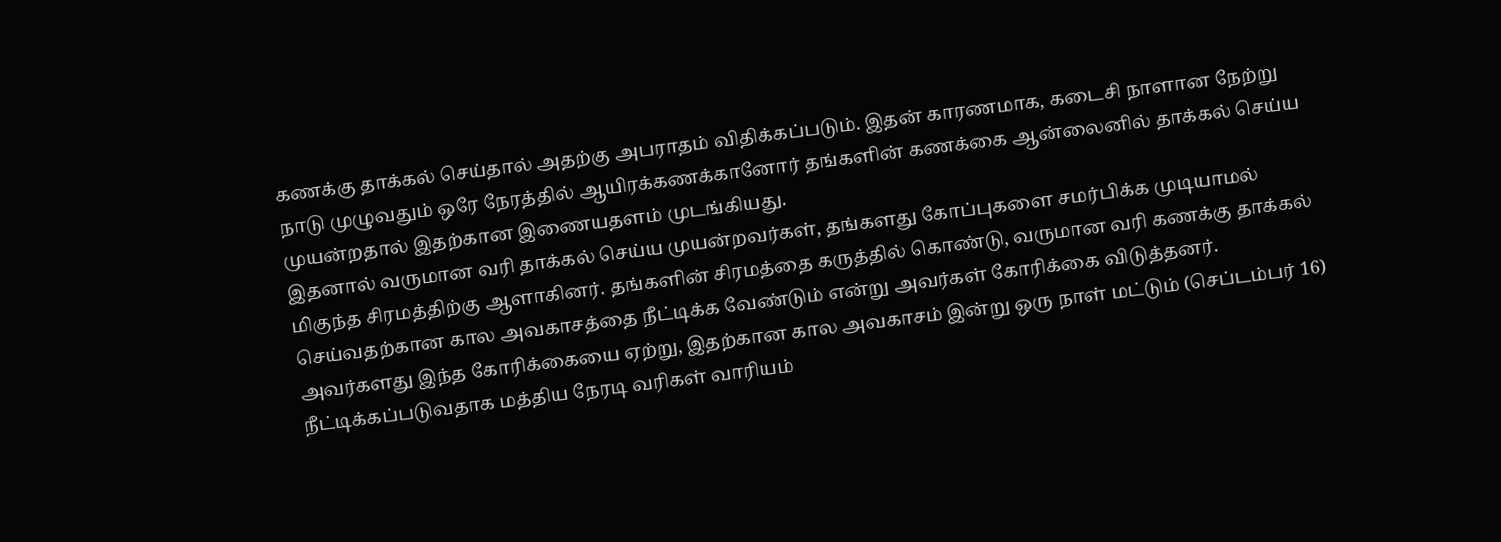கணக்கு தாக்கல் செய்தால் அதற்கு அபராதம் விதிக்கப்படும். இதன் காரணமாக, கடைசி நாளான நேற்று நாடு முழுவதும் ஒரே நேரத்தில் ஆயிரக்கணக்கானோர் தங்களின் கணக்கை ஆன்லைனில் தாக்கல் செய்ய முயன்றதால் இதற்கான இணையதளம் முடங்கியது.
இதனால் வருமான வரி தாக்கல் செய்ய முயன்றவர்கள், தங்களது கோப்புகளை சமர்பிக்க முடியாமல் மிகுந்த சிரமத்திற்கு ஆளாகினர். தங்களின் சிரமத்தை கருத்தில் கொண்டு, வருமான வரி கணக்கு தாக்கல் செய்வதற்கான கால அவகாசத்தை நீட்டிக்க வேண்டும் என்று அவர்கள் கோரிக்கை விடுத்தனர்.
அவர்களது இந்த கோரிக்கையை ஏற்று, இதற்கான கால அவகாசம் இன்று ஒரு நாள் மட்டும் (செப்டம்பர் 16) நீட்டிக்கப்படுவதாக மத்திய நேரடி வரிகள் வாரியம்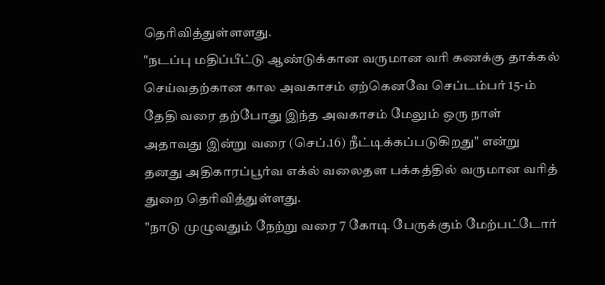தெரிவித்துள்ளளது.
"நடப்பு மதிப்பீட்டு ஆண்டுக்கான வருமான வரி கணக்கு தாக்கல் செய்வதற்கான கால அவகாசம் ஏற்கெனவே செப்டம்பர் 15-ம் தேதி வரை தற்போது இந்த அவகாசம் மேலும் ஒரு நாள் அதாவது இன்று வரை (செப்.16) நீட்டிக்கப்படுகிறது" என்று தனது அதிகாரப்பூர்வ எக்ல் வலைதள பக்கத்தில் வருமான வரித் துறை தெரிவித்துள்ளது.
"நாடு முழுவதும் நேற்று வரை 7 கோடி பேருக்கும் மேற்பட்டோர்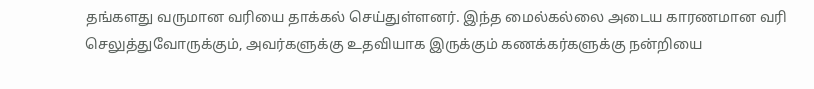தங்களது வருமான வரியை தாக்கல் செய்துள்ளனர். இந்த மைல்கல்லை அடைய காரணமான வரி செலுத்துவோருக்கும், அவர்களுக்கு உதவியாக இருக்கும் கணக்கர்களுக்கு நன்றியை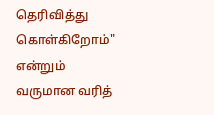தெரிவித்து கொள்கிறோம்" என்றும் வருமான வரித்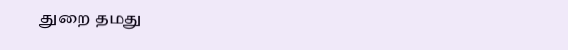துறை தமது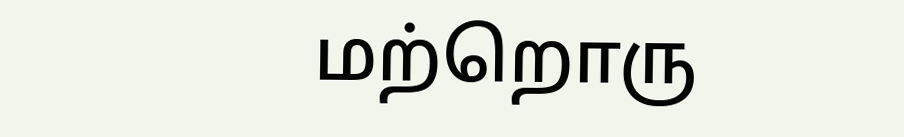மற்றொரு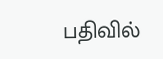பதிவில்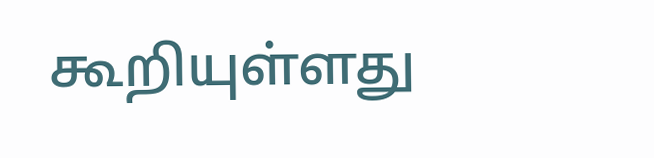கூறியுள்ளது